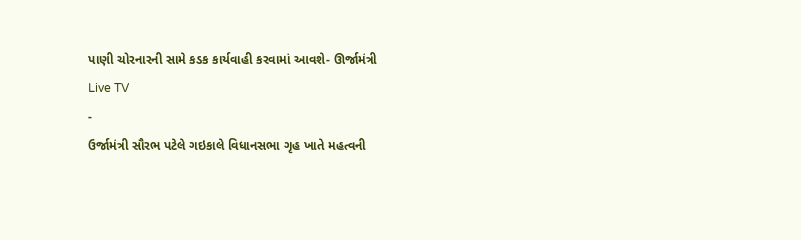પાણી ચોરનારની સામે કડક કાર્યવાહી કરવામાં આવશે- ઊર્જામંત્રી
Live TV
-
ઉર્જામંત્રી સૌરભ પટેલે ગઇકાલે વિધાનસભા ગૃહ ખાતે મહત્વની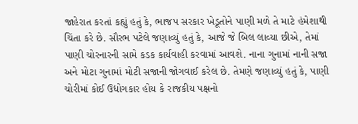જાહેરાત કરતાં કહ્યું હતું કે, ભાજપ સરકાર ખેડૂતોને પાણી મળે તે માટે હંમેશાથી ચિંતા કરે છે. સૌરભ પટેલે જણાવ્યું હતું કે, આજે જે બિલ લાવ્યા છીએ, તેમાં પાણી ચોરનારની સામે કડક કાર્યવાહી કરવામાં આવશે. નાના ગુનામાં નાની સજા અને મોટા ગુનામાં મોટી સજાની જોગવાઈ કરેલ છે. તેમણે જણાવ્યું હતું કે, પાણી ચોરીમાં કોઈ ઉદ્યોગકાર હોય કે રાજકીય પક્ષનો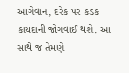આગેવાન, દરેક પર કડક કાયદાની જોગવાઈ થશે. આ સાથે જ તેમણે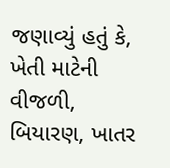જણાવ્યું હતું કે, ખેતી માટેની વીજળી, બિયારણ, ખાતર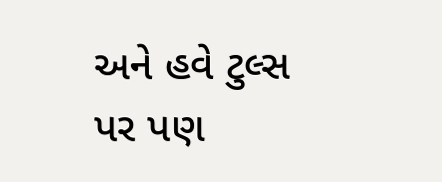અને હવે ટુલ્સ પર પણ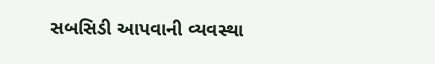સબસિડી આપવાની વ્યવસ્થા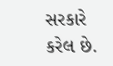સરકારે કરેલ છે.